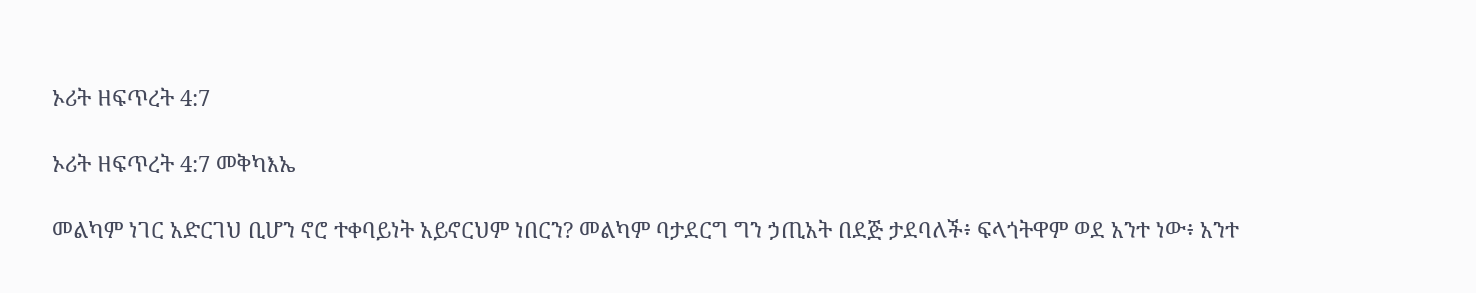ኦሪት ዘፍጥረት 4:7

ኦሪት ዘፍጥረት 4:7 መቅካእኤ

መልካም ነገር አድርገህ ቢሆን ኖሮ ተቀባይነት አይኖርህም ነበርን? መልካም ባታደርግ ግን ኃጢአት በደጅ ታደባለች፥ ፍላጎትዋም ወደ አንተ ነው፥ አንተ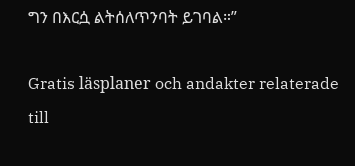ግን በእርሷ ልትሰለጥንባት ይገባል።”

Gratis läsplaner och andakter relaterade till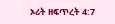ኦሪት ዘፍጥረት 4:7